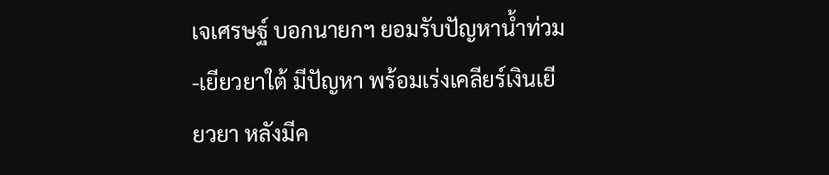เจเศรษฐ์ บอกนายกฯ ยอมรับปัญหาน้ำท่วม-เยียวยาใต้ มีปัญหา พร้อมเร่งเคลียร์เงินเยียวยา หลังมีค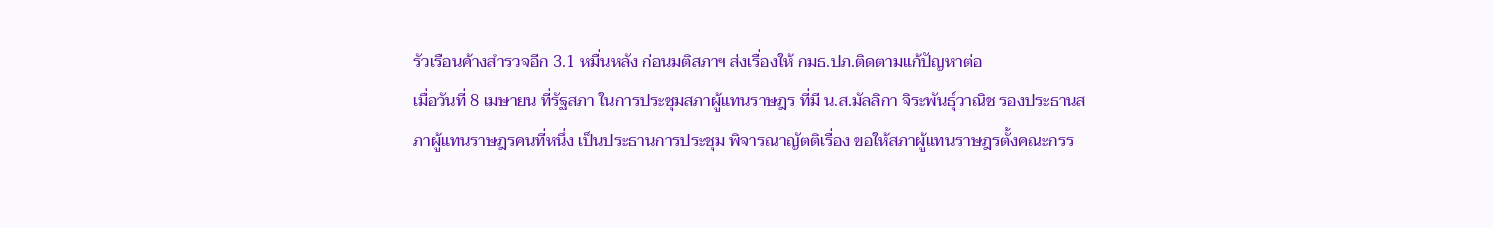รัวเรือนค้างสำรวจอีก 3.1 หมื่นหลัง ก่อนมติสภาฯ ส่งเรื่องให้ กมธ.ปภ.ติดตามแก้ปัญหาต่อ
เมื่อวันที่ 8 เมษายน ที่รัฐสภา ในการประชุมสภาผู้แทนราษฎร ที่มี น.ส.มัลลิกา จิระพันธุ์วาณิช รองประธานสภาผู้แทนราษฎรคนที่หนึ่ง เป็นประธานการประชุม พิจารณาญัตติเรื่อง ขอให้สภาผู้แทนราษฎรตั้งคณะกรร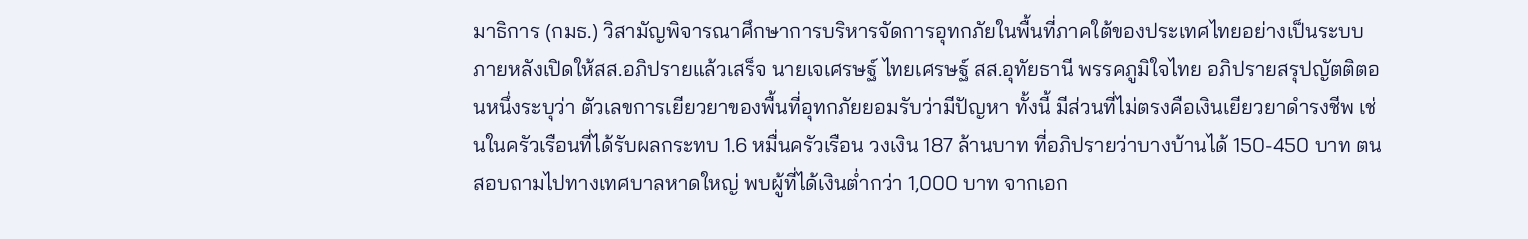มาธิการ (กมธ.) วิสามัญพิจารณาศึกษาการบริหารจัดการอุทกภัยในพื้นที่ภาคใต้ของประเทศไทยอย่างเป็นระบบ
ภายหลังเปิดให้สส.อภิปรายแล้วเสร็จ นายเจเศรษฐ์ ไทยเศรษฐ์ สส.อุทัยธานี พรรคภูมิใจไทย อภิปรายสรุปญัตติตอนหนึ่งระบุว่า ตัวเลขการเยียวยาของพื้นที่อุทกภัยยอมรับว่ามีปัญหา ทั้งนี้ มีส่วนที่ไม่ตรงคือเงินเยียวยาดำรงชีพ เช่นในครัวเรือนที่ได้รับผลกระทบ 1.6 หมื่นครัวเรือน วงเงิน 187 ล้านบาท ที่อภิปรายว่าบางบ้านได้ 150-450 บาท ตนสอบถามไปทางเทศบาลหาดใหญ่ พบผู้ที่ได้เงินต่ำกว่า 1,000 บาท จากเอก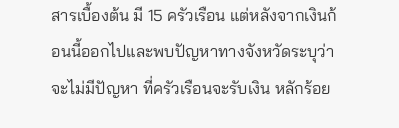สารเบื้องต้น มี 15 ครัวเรือน แต่หลังจากเงินก้อนนี้ออกไปและพบปัญหาทางจังหวัดระบุว่าจะไม่มีปัญหา ที่ครัวเรือนจะรับเงิน หลักร้อย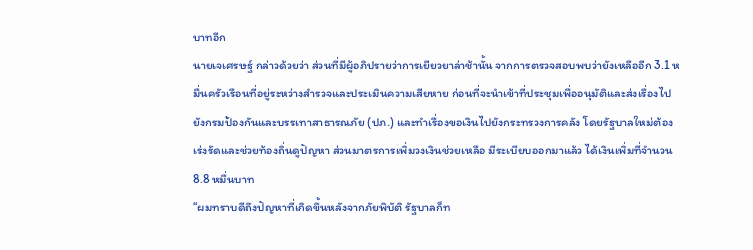บาทอีก
นายเจเศรษฐ์ กล่าวด้วยว่า ส่วนที่มีผู้อภิปรายว่าการเยียวยาล่าช้านั้น จากการตรวจสอบพบว่ายังเหลืออีก 3.1 หมื่นครัวเรือนที่อยู่ระหว่างสำรวจและประเมินความเสียหาย ก่อนที่จะนำเข้าที่ประชุมเพื่ออนุมัติและส่งเรื่องไปยังกรมป้องกันและบรรเทาสาธารณภัย (ปภ.) และทำเรื่องขอเงินไปยังกระทรวงการคลัง โดยรัฐบาลใหม่ต้องเร่งรัดและช่วยท้องถิ่นดูปัญหา ส่วนมาตรการเพิ่มวงเงินช่วยเหลือ มีระเบียบออกมาแล้ว ได้เงินเพิ่มที่จำนวน 8.8 หมื่นบาท
“ผมทราบดีถึงปัญหาที่เกิดขึ้นหลังจากภัยพิบัติ รัฐบาลก็ท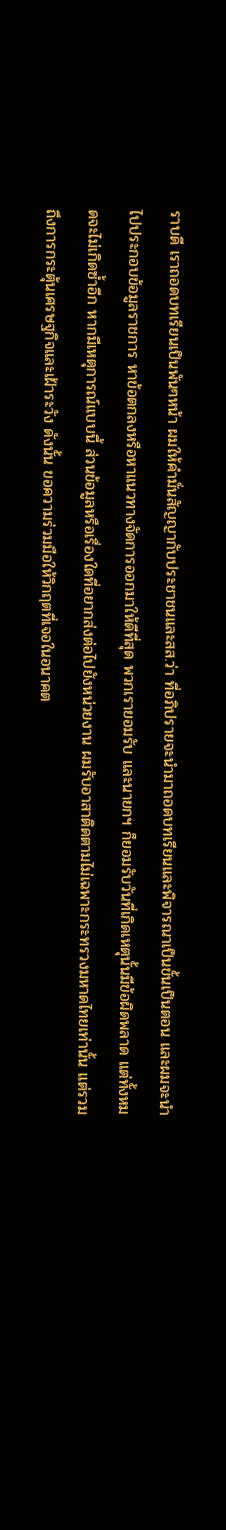ราบดี เราถอดบทเรียนเป็นพันๆหน้า ผมให้คำมั่นสัญญากับประชาชนและสส.ว่า ที่อภิปรายจะนำมาถอดบทเรียนและพิจารณาเป็นขั้นเป็นตอน และผมจะนำไปประกอบข้อมูลราชการ หาข้อตกลงหรือหาแนวทางจัดการออกมาให้ดีที่สุด พวกเรายอมรับ และนายกฯ ก็ยอมรับวันที่เกิดเหตุนั้นมีข้อผิดพลาด แต่ทั้งหมดจะไม่เกิดซ้ำอีก หากมีเหตุการณ์แบบนี้ ส่วนข้อมูลหรือเรื่องใดที่อยากส่งต่อไปยังหน่วยงาน ผมรับอาสาติดตามไม่เฉพาะกระทรวงมหาดไทยเท่านั้น แต่รวมถึงการกระตุ้นเศรษฐกิจและเฝ้าระวัง ดังนั้น ขอความร่วมมือให้วิกฤตที่เจอในอนาคต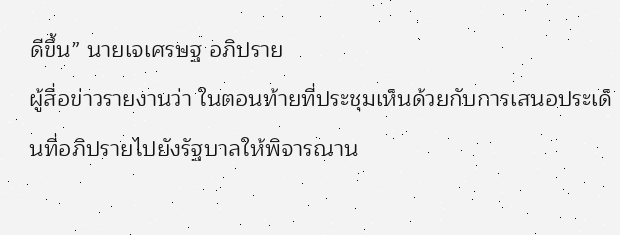ดีขึ้น” นายเจเศรษฐ อภิปราย
ผู้สื่อข่าวรายงานว่า ในตอนท้ายที่ประชุมเห็นด้วยกับการเสนอประเด็นที่อภิปรายไปยังรัฐบาลให้พิจารณาน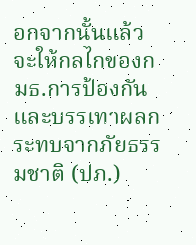อกจากนั้นแล้วจะให้กลไกของกมธ.การป้องกันและบรรเทาผลกระทบจากภัยธรรมชาติ (ปภ.)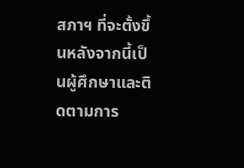สภาฯ ที่จะตั้งขึ้นหลังจากนี้เป็นผู้ศึกษาและติดตามการ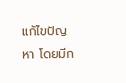แก้ไขปัญหา โดยมีก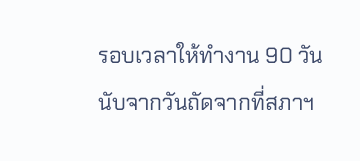รอบเวลาให้ทำงาน 90 วันนับจากวันถัดจากที่สภาฯ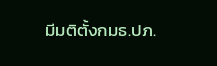มีมติตั้งกมธ.ปภ.